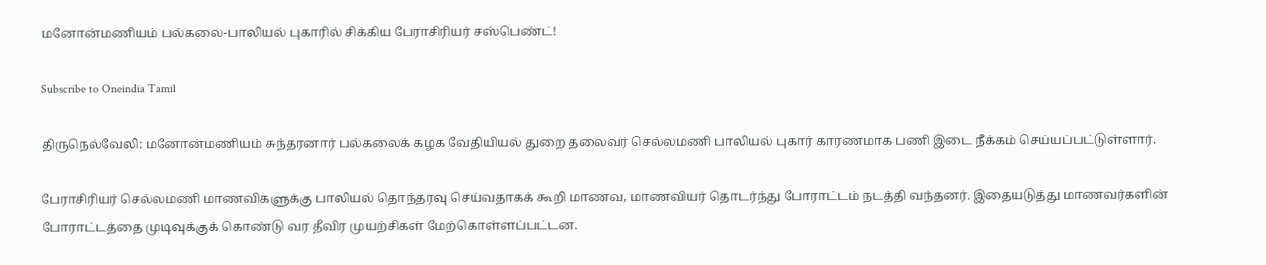மனோன்மணியம் பல்கலை-பாலியல் புகாரில் சிக்கிய பேராசிரியர் சஸ்பெண்ட்!

Subscribe to Oneindia Tamil

திருநெல்வேலி: மனோன்மணியம் சுந்தரனார் பல்கலைக் கழக வேதியியல் துறை தலைவர் செல்லமணி பாலியல் புகார் காரணமாக பணி இடை நீக்கம் செய்யப்பட்டுள்ளார்.

பேராசிரியர் செல்லமணி மாணவிகளுக்கு பாலியல் தொந்தரவு செய்வதாகக் கூறி மாணவ, மாணவியர் தொடர்ந்து போராட்டம் நடத்தி வந்தனர். இதையடுத்து மாணவர்களின் போராட்டத்தை முடிவுக்குக் கொண்டு வர தீவிர முயற்சிகள் மேற்கொள்ளப்பட்டன.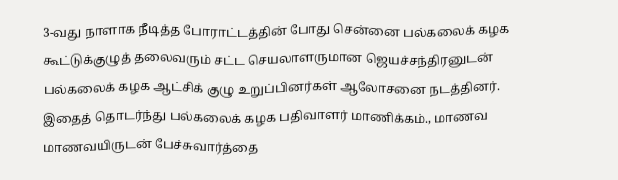3-வது நாளாக நீடித்த போராட்டத்தின் போது சென்னை பல்கலைக் கழக கூட்டுக்குழுத் தலைவரும் சட்ட செயலாளருமான ஜெயச்சந்திரனுடன் பல்கலைக் கழக ஆட்சிக் குழு உறுப்பினர்கள் ஆலோசனை நடத்தினர். இதைத் தொடர்ந்து பல்கலைக் கழக பதிவாளர் மாணிக்கம்., மாணவ மாணவயிருடன் பேச்சுவார்த்தை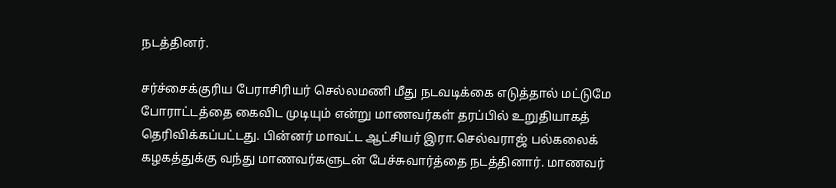நடத்தினர்.

சர்ச்சைக்குரிய பேராசிரியர் செல்லமணி மீது நடவடிக்கை எடுத்தால் மட்டுமே போராட்டத்தை கைவிட முடியும் என்று மாணவர்கள் தரப்பில் உறுதியாகத் தெரிவிக்கப்பட்டது. பின்னர் மாவட்ட ஆட்சியர் இரா.செல்வராஜ் பல்கலைக் கழகத்துக்கு வந்து மாணவர்களுடன் பேச்சுவார்த்தை நடத்தினார். மாணவர்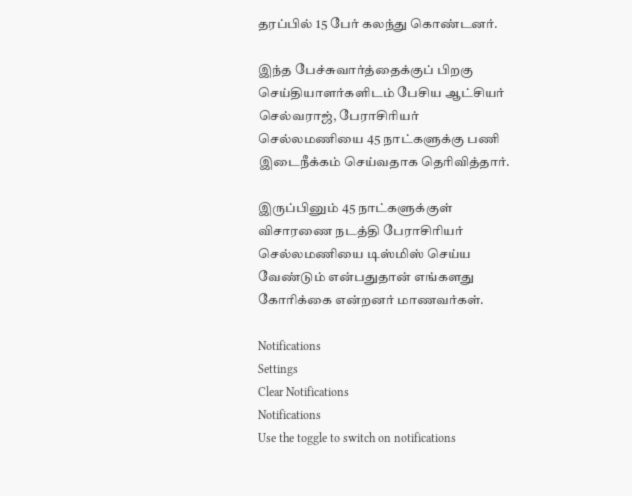தரப்பில் 15 பேர் கலந்து கொண்டனர்.

இந்த பேச்சுவார்த்தைக்குப் பிறகு செய்தியாளர்களிடம் பேசிய ஆட்சியர் செல்வராஜ், பேராசிரியர் செல்லமணியை 45 நாட்களுக்கு பணி இடைநீக்கம் செய்வதாக தெரிவித்தார்.

இருப்பினும் 45 நாட்களுக்குள் விசாரணை நடத்தி பேராசிரியர் செல்லமணியை டிஸ்மிஸ் செய்ய வேண்டும் என்பதுதான் எங்களது கோரிக்கை என்றனர் மாணவர்கள்.

Notifications
Settings
Clear Notifications
Notifications
Use the toggle to switch on notifications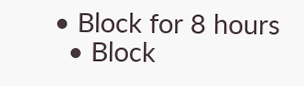• Block for 8 hours
  • Block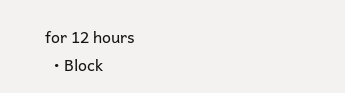for 12 hours
  • Block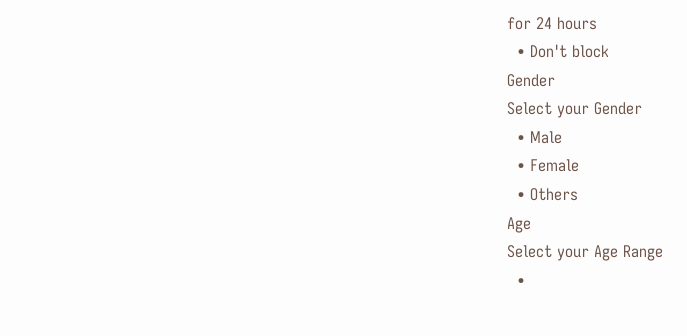for 24 hours
  • Don't block
Gender
Select your Gender
  • Male
  • Female
  • Others
Age
Select your Age Range
  •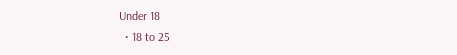Under 18
  • 18 to 25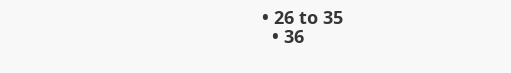• 26 to 35
  • 36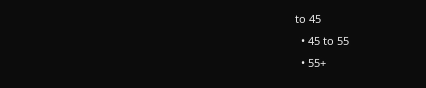to 45
  • 45 to 55
  • 55+